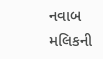નવાબ મલિકની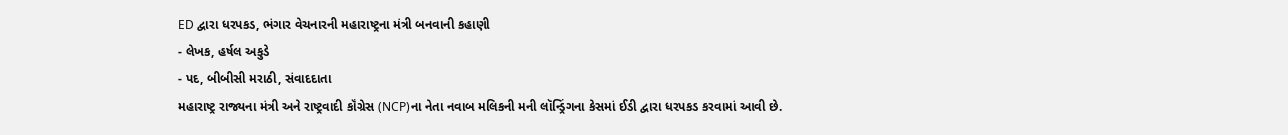ED દ્વારા ધરપકડ, ભંગાર વેચનારની મહારાષ્ટ્રના મંત્રી બનવાની કહાણી
- લેખક, હર્ષલ અકુડે
- પદ, બીબીસી મરાઠી, સંવાદદાતા
મહારાષ્ટ્ર રાજ્યના મંત્રી અને રાષ્ટ્રવાદી કૉંગ્રેસ (NCP)ના નેતા નવાબ મલિકની મની લૉન્ડ્રિંગના કેસમાં ઈડી દ્વારા ધરપકડ કરવામાં આવી છે.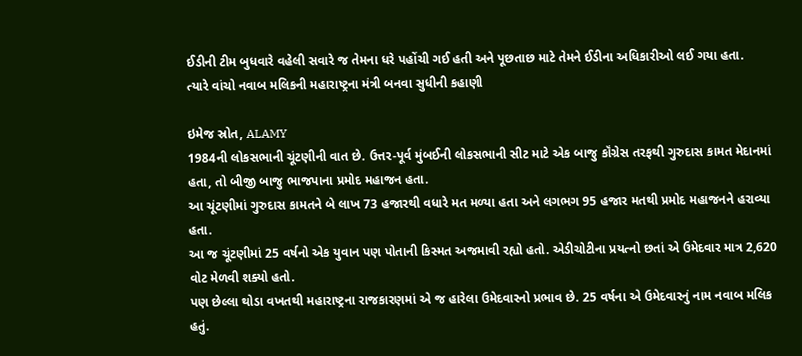ઈડીની ટીમ બુધવારે વહેલી સવારે જ તેમના ધરે પહોંચી ગઈ હતી અને પૂછતાછ માટે તેમને ઈડીના અધિકારીઓ લઈ ગયા હતા.
ત્યારે વાંચો નવાબ મલિકની મહારાષ્ટ્રના મંત્રી બનવા સુધીની કહાણી

ઇમેજ સ્રોત, ALAMY
1984ની લોકસભાની ચૂંટણીની વાત છે. ઉત્તર-પૂર્વ મુંબઈની લોકસભાની સીટ માટે એક બાજુ કૉંગ્રેસ તરફથી ગુરુદાસ કામત મેદાનમાં હતા, તો બીજી બાજુ ભાજપાના પ્રમોદ મહાજન હતા.
આ ચૂંટણીમાં ગુરુદાસ કામતને બે લાખ 73 હજારથી વધારે મત મળ્યા હતા અને લગભગ 95 હજાર મતથી પ્રમોદ મહાજનને હરાવ્યા હતા.
આ જ ચૂંટણીમાં 25 વર્ષનો એક યુવાન પણ પોતાની કિસ્મત અજમાવી રહ્યો હતો. એડીચોટીના પ્રયત્નો છતાં એ ઉમેદવાર માત્ર 2,620 વોટ મેળવી શક્યો હતો.
પણ છેલ્લા થોડા વખતથી મહારાષ્ટ્રના રાજકારણમાં એ જ હારેલા ઉમેદવારનો પ્રભાવ છે. 25 વર્ષના એ ઉમેદવારનું નામ નવાબ મલિક હતું.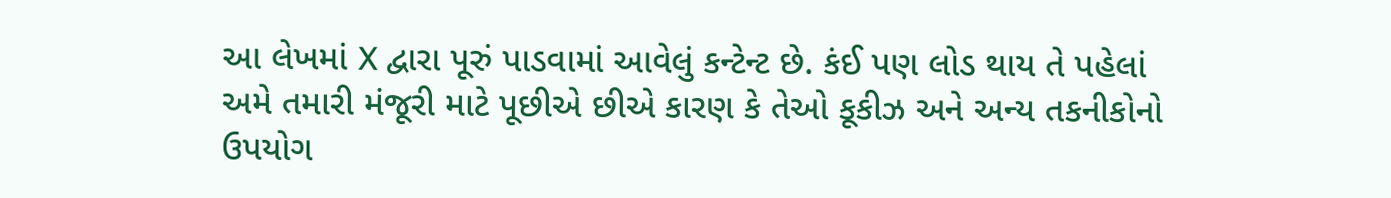આ લેખમાં X દ્વારા પૂરું પાડવામાં આવેલું કન્ટેન્ટ છે. કંઈ પણ લોડ થાય તે પહેલાં અમે તમારી મંજૂરી માટે પૂછીએ છીએ કારણ કે તેઓ કૂકીઝ અને અન્ય તકનીકોનો ઉપયોગ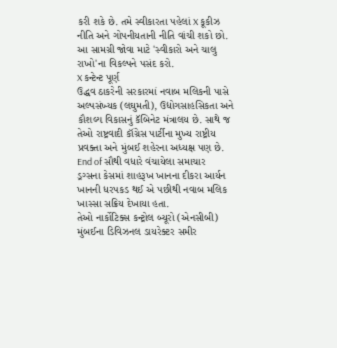કરી શકે છે. તમે સ્વીકારતા પહેલાં X કૂકીઝ નીતિ અને ગોપનીયતાની નીતિ વાંચી શકો છો. આ સામગ્રી જોવા માટે 'સ્વીકારો અને ચાલુ રાખો'ના વિકલ્પને પસંદ કરો.
X કન્ટેન્ટ પૂર્ણ
ઉદ્ધવ ઠાકરેની સરકારમાં નવાબ મલિકની પાસે અલ્પસંખ્યક (લઘુમતી), ઉદ્યોગસાહસિકતા અને કૌશલ્ય વિકાસનું કૅબિનેટ મંત્રાલય છે. સાથે જ તેઓ રાષ્ટ્રવાદી કૉંગ્રેસ પાર્ટીના મુખ્ય રાષ્ટ્રીય પ્રવક્તા અને મુંબઈ શહેરના અધ્યક્ષ પણ છે.
End of સૌથી વધારે વંચાયેલા સમાચાર
ડ્રગ્સના કેસમાં શાહરૂખ ખાનના દીકરા આર્યન ખાનની ધરપકડ થઈ એ પછીથી નવાબ મલિક ખાસ્સા સક્રિય દેખાયા હતા.
તેઓ નાર્કોટિક્સ કન્ટ્રોલ બ્યૂરો (એનસીબી) મુંબઈના ડિવિઝનલ ડાયરેક્ટર સમીર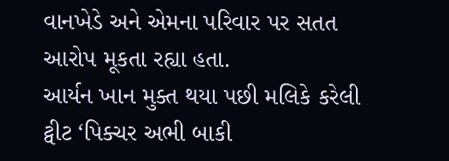વાનખેડે અને એમના પરિવાર પર સતત આરોપ મૂકતા રહ્યા હતા.
આર્યન ખાન મુક્ત થયા પછી મલિકે કરેલી ટ્વીટ ‘પિક્ચર અભી બાકી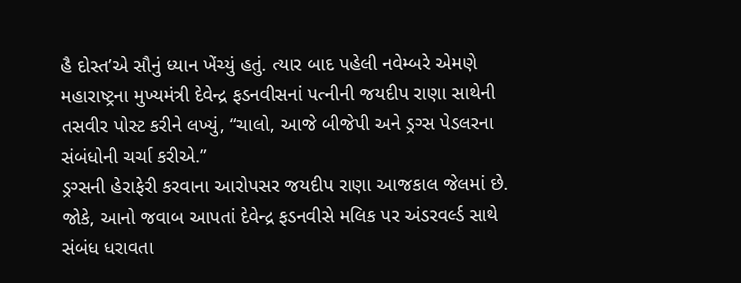હૈ દોસ્ત’એ સૌનું ધ્યાન ખેંચ્યું હતું. ત્યાર બાદ પહેલી નવેમ્બરે એમણે મહારાષ્ટ્રના મુખ્યમંત્રી દેવેન્દ્ર ફડનવીસનાં પત્નીની જયદીપ રાણા સાથેની તસવીર પોસ્ટ કરીને લખ્યું, “ચાલો, આજે બીજેપી અને ડ્રગ્સ પેડલરના સંબંધોની ચર્ચા કરીએ.”
ડ્રગ્સની હેરાફેરી કરવાના આરોપસર જયદીપ રાણા આજકાલ જેલમાં છે. જોકે, આનો જવાબ આપતાં દેવેન્દ્ર ફડનવીસે મલિક પર અંડરવર્લ્ડ સાથે સંબંધ ધરાવતા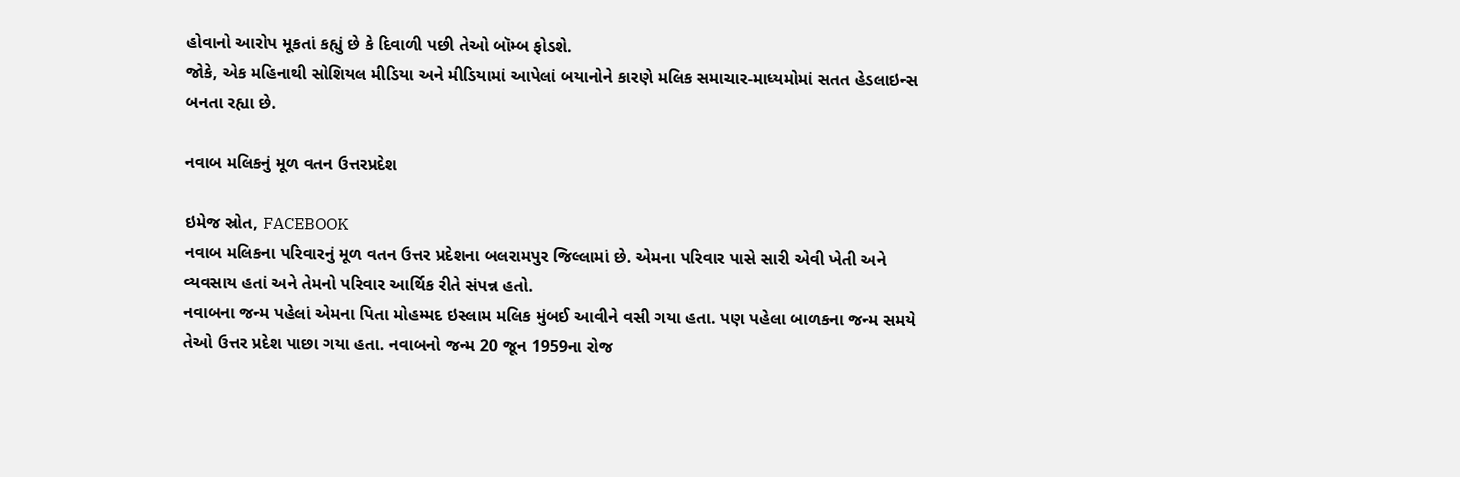હોવાનો આરોપ મૂકતાં કહ્યું છે કે દિવાળી પછી તેઓ બૉમ્બ ફોડશે.
જોકે, એક મહિનાથી સોશિયલ મીડિયા અને મીડિયામાં આપેલાં બયાનોને કારણે મલિક સમાચાર-માધ્યમોમાં સતત હેડલાઇન્સ બનતા રહ્યા છે.

નવાબ મલિકનું મૂળ વતન ઉત્તરપ્રદેશ

ઇમેજ સ્રોત, FACEBOOK
નવાબ મલિકના પરિવારનું મૂળ વતન ઉત્તર પ્રદેશના બલરામપુર જિલ્લામાં છે. એમના પરિવાર પાસે સારી એવી ખેતી અને વ્યવસાય હતાં અને તેમનો પરિવાર આર્થિક રીતે સંપન્ન હતો.
નવાબના જન્મ પહેલાં એમના પિતા મોહમ્મદ ઇસ્લામ મલિક મુંબઈ આવીને વસી ગયા હતા. પણ પહેલા બાળકના જન્મ સમયે તેઓ ઉત્તર પ્રદેશ પાછા ગયા હતા. નવાબનો જન્મ 20 જૂન 1959ના રોજ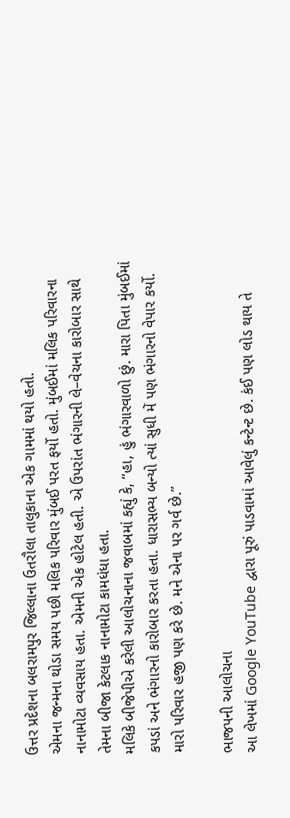ઉત્તર પ્રદેશના બલરામપુર જિલ્લાના ઉતરૌલા તાલુકાના એક ગામમાં થયો હતો.
એમના જન્મના થોડા સમય પછી મલિક પરિવાર મુંબઈ પરત ફર્યો હતો. મુંબઈમાં મલિક પરિવારના નાનામોટા વ્યવસાય હતા. એમની એક હોટેલ હતી. એ ઉપરાંત ભંગારની લે–વેચના કારોબાર સાથે તેમના બીજા કેટલાક નાનામોટા કામધંધા હતા.
મલિકે બીજેપીએ કરેલી આલોચનાના જવાબમાં કહ્યું કે, “હા, હું ભંગારવાળો છું. મારા પિતા મુંબઈમાં કપડાં અને ભંગારનો કારોબાર કરતા હતા. ધારાસભ્ય બન્યો ત્યાં સુધી મેં પણ ભંગારનો વેપાર કર્યો. મારો પરિવાર હજી પણ કરે છે. મને એના પર ગર્વ છે.”

ભાજપની આલોચના
આ લેખમાં Google YouTube દ્વારા પૂરું પાડવામાં આવેલું કન્ટેન્ટ છે. કંઈ પણ લોડ થાય તે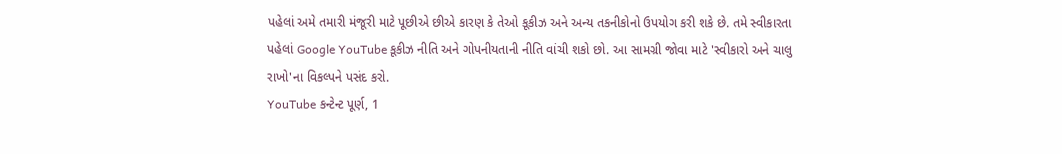પહેલાં અમે તમારી મંજૂરી માટે પૂછીએ છીએ કારણ કે તેઓ કૂકીઝ અને અન્ય તકનીકોનો ઉપયોગ કરી શકે છે. તમે સ્વીકારતા પહેલાં Google YouTube કૂકીઝ નીતિ અને ગોપનીયતાની નીતિ વાંચી શકો છો. આ સામગ્રી જોવા માટે 'સ્વીકારો અને ચાલુ રાખો'ના વિકલ્પને પસંદ કરો.
YouTube કન્ટેન્ટ પૂર્ણ, 1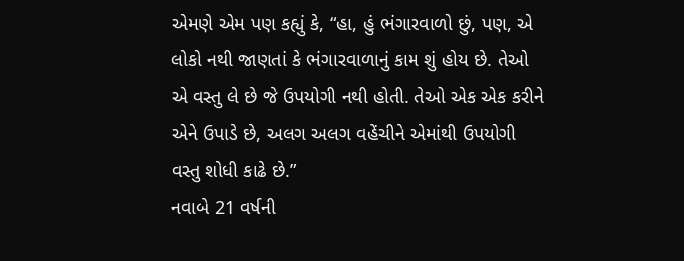એમણે એમ પણ કહ્યું કે, “હા, હું ભંગારવાળો છું, પણ, એ લોકો નથી જાણતાં કે ભંગારવાળાનું કામ શું હોય છે. તેઓ એ વસ્તુ લે છે જે ઉપયોગી નથી હોતી. તેઓ એક એક કરીને એને ઉપાડે છે, અલગ અલગ વહેંચીને એમાંથી ઉપયોગી વસ્તુ શોધી કાઢે છે.”
નવાબે 21 વર્ષની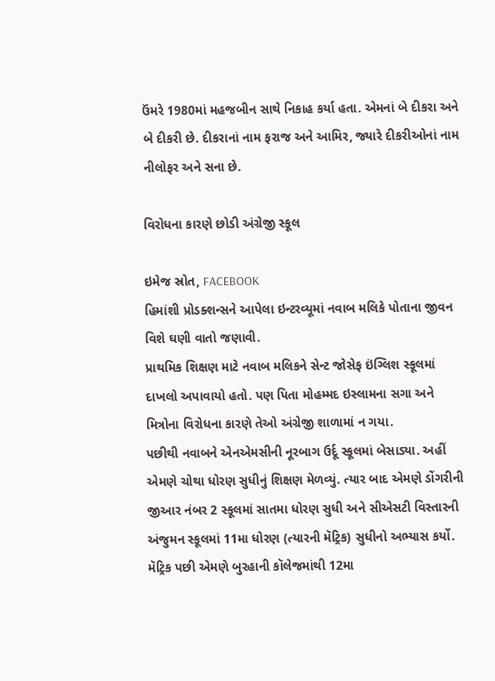ઉંમરે 1980માં મહજબીન સાથે નિકાહ કર્યા હતા. એમનાં બે દીકરા અને બે દીકરી છે. દીકરાનાં નામ ફરાજ અને આમિર, જ્યારે દીકરીઓનાં નામ નીલોફર અને સના છે.

વિરોધના કારણે છોડી અંગ્રેજી સ્કૂલ

ઇમેજ સ્રોત, FACEBOOK
હિમાંશી પ્રોડક્શન્સને આપેલા ઇન્ટરવ્યૂમાં નવાબ મલિકે પોતાના જીવન વિશે ઘણી વાતો જણાવી.
પ્રાથમિક શિક્ષણ માટે નવાબ મલિકને સેન્ટ જોસેફ ઇંગ્લિશ સ્કૂલમાં દાખલો અપાવાયો હતો. પણ પિતા મોહમ્મદ ઇસ્લામના સગા અને મિત્રોના વિરોધના કારણે તેઓ અંગ્રેજી શાળામાં ન ગયા.
પછીથી નવાબને એનએમસીની નૂરબાગ ઉર્દૂ સ્કૂલમાં બેસાડ્યા. અહીં એમણે ચોથા ધોરણ સુધીનું શિક્ષણ મેળવ્યું. ત્યાર બાદ એમણે ડોંગરીની જીઆર નંબર 2 સ્કૂલમાં સાતમા ધોરણ સુધી અને સીએસટી વિસ્તારની અંજુમન સ્કૂલમાં 11મા ધોરણ (ત્યારની મૅટ્રિક) સુધીનો અભ્યાસ કર્યો.
મૅટ્રિક પછી એમણે બુરહાની કૉલેજમાંથી 12મા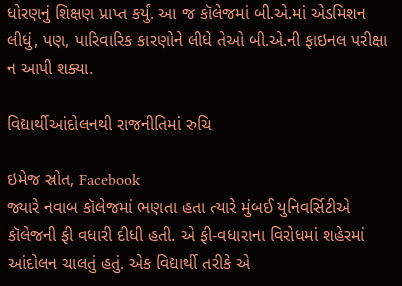ધોરણનું શિક્ષણ પ્રાપ્ત કર્યું. આ જ કૉલેજમાં બી.એ.માં એડમિશન લીધું, પણ, પારિવારિક કારણોને લીધે તેઓ બી.એ.ની ફાઇનલ પરીક્ષા ન આપી શક્યા.

વિદ્યાર્થીઆંદોલનથી રાજનીતિમાં રુચિ

ઇમેજ સ્રોત, Facebook
જ્યારે નવાબ કૉલેજમાં ભણતા હતા ત્યારે મુંબઈ યુનિવર્સિટીએ કૉલેજની ફી વધારી દીધી હતી. એ ફી-વધારાના વિરોધમાં શહેરમાં આંદોલન ચાલતું હતું. એક વિદ્યાર્થી તરીકે એ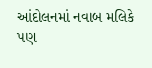આંદોલનમાં નવાબ મલિકે પણ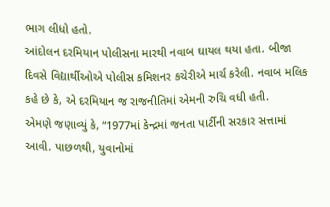ભાગ લીધો હતો.
આંદોલન દરમિયાન પોલીસના મારથી નવાબ ઘાયલ થયા હતા. બીજા દિવસે વિદ્યાર્થીઓએ પોલીસ કમિશનર કચેરીએ માર્ચ કરેલી. નવાબ મલિક કહે છે કે, એ દરમિયાન જ રાજનીતિમાં એમની રુચિ વધી હતી.
એમણે જણાવ્યું કે, “1977માં કેન્દ્રમાં જનતા પાર્ટીની સરકાર સત્તામાં આવી. પાછળથી, યુવાનોમાં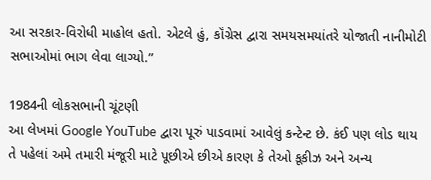આ સરકાર-વિરોધી માહોલ હતો. એટલે હું, કૉંગ્રેસ દ્વારા સમયસમયાંતરે યોજાતી નાનીમોટી સભાઓમાં ભાગ લેવા લાગ્યો.”

1984ની લોકસભાની ચૂંટણી
આ લેખમાં Google YouTube દ્વારા પૂરું પાડવામાં આવેલું કન્ટેન્ટ છે. કંઈ પણ લોડ થાય તે પહેલાં અમે તમારી મંજૂરી માટે પૂછીએ છીએ કારણ કે તેઓ કૂકીઝ અને અન્ય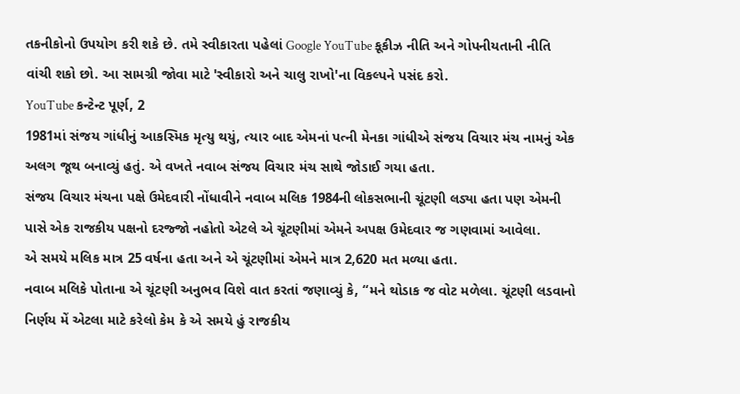તકનીકોનો ઉપયોગ કરી શકે છે. તમે સ્વીકારતા પહેલાં Google YouTube કૂકીઝ નીતિ અને ગોપનીયતાની નીતિ વાંચી શકો છો. આ સામગ્રી જોવા માટે 'સ્વીકારો અને ચાલુ રાખો'ના વિકલ્પને પસંદ કરો.
YouTube કન્ટેન્ટ પૂર્ણ, 2
1981માં સંજય ગાંધીનું આકસ્મિક મૃત્યુ થયું, ત્યાર બાદ એમનાં પત્ની મેનકા ગાંધીએ સંજય વિચાર મંચ નામનું એક અલગ જૂથ બનાવ્યું હતું. એ વખતે નવાબ સંજય વિચાર મંચ સાથે જોડાઈ ગયા હતા.
સંજય વિચાર મંચના પક્ષે ઉમેદવારી નોંધાવીને નવાબ મલિક 1984ની લોકસભાની ચૂંટણી લડ્યા હતા પણ એમની પાસે એક રાજકીય પક્ષનો દરજ્જો નહોતો એટલે એ ચૂંટણીમાં એમને અપક્ષ ઉમેદવાર જ ગણવામાં આવેલા.
એ સમયે મલિક માત્ર 25 વર્ષના હતા અને એ ચૂંટણીમાં એમને માત્ર 2,620 મત મળ્યા હતા.
નવાબ મલિકે પોતાના એ ચૂંટણી અનુભવ વિશે વાત કરતાં જણાવ્યું કે, “મને થોડાક જ વોટ મળેલા. ચૂંટણી લડવાનો નિર્ણય મેં એટલા માટે કરેલો કેમ કે એ સમયે હું રાજકીય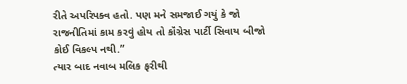રીતે અપરિપક્વ હતો. પણ મને સમજાઈ ગયું કે જો રાજનીતિમાં કામ કરવું હોય તો કૉંગ્રેસ પાર્ટી સિવાય બીજો કોઈ વિકલ્પ નથી.”
ત્યાર બાદ નવાબ મલિક ફરીથી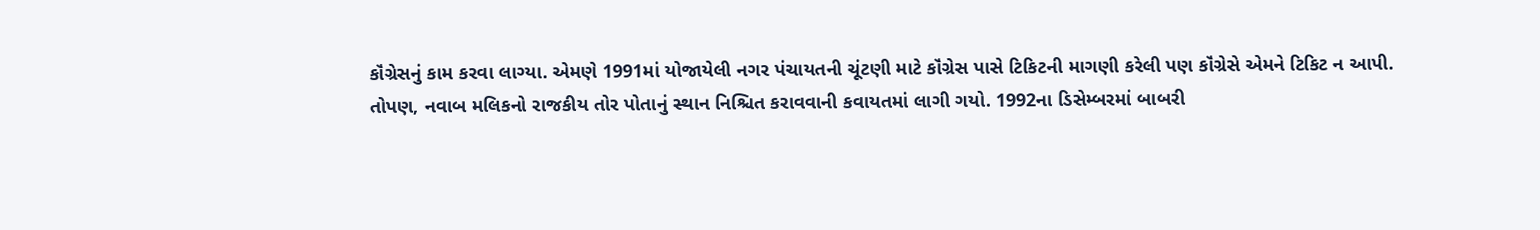કૉંગ્રેસનું કામ કરવા લાગ્યા. એમણે 1991માં યોજાયેલી નગર પંચાયતની ચૂંટણી માટે કૉંગ્રેસ પાસે ટિકિટની માગણી કરેલી પણ કૉંગ્રેસે એમને ટિકિટ ન આપી.
તોપણ, નવાબ મલિકનો રાજકીય તોર પોતાનું સ્થાન નિશ્ચિત કરાવવાની કવાયતમાં લાગી ગયો. 1992ના ડિસેમ્બરમાં બાબરી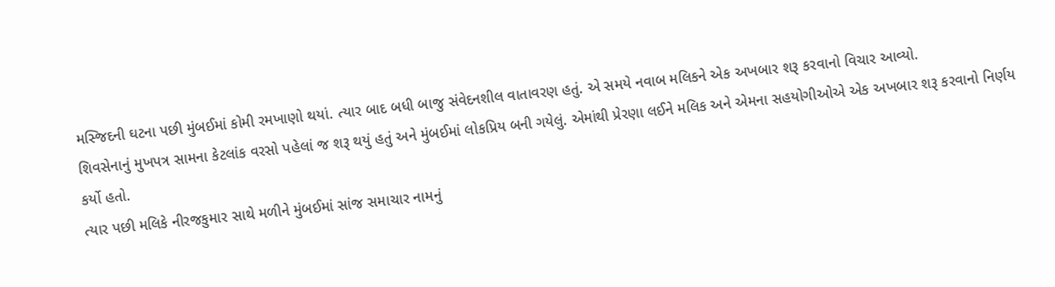મસ્જિદની ઘટના પછી મુંબઈમાં કોમી રમખાણો થયાં. ત્યાર બાદ બધી બાજુ સંવેદનશીલ વાતાવરણ હતું. એ સમયે નવાબ મલિકને એક અખબાર શરૂ કરવાનો વિચાર આવ્યો.
શિવસેનાનું મુખપત્ર સામના કેટલાંક વરસો પહેલાં જ શરૂ થયું હતું અને મુંબઈમાં લોકપ્રિય બની ગયેલું. એમાંથી પ્રેરણા લઈને મલિક અને એમના સહયોગીઓએ એક અખબાર શરૂ કરવાનો નિર્ણય કર્યો હતો.
ત્યાર પછી મલિકે નીરજકુમાર સાથે મળીને મુંબઈમાં સાંજ સમાચાર નામનું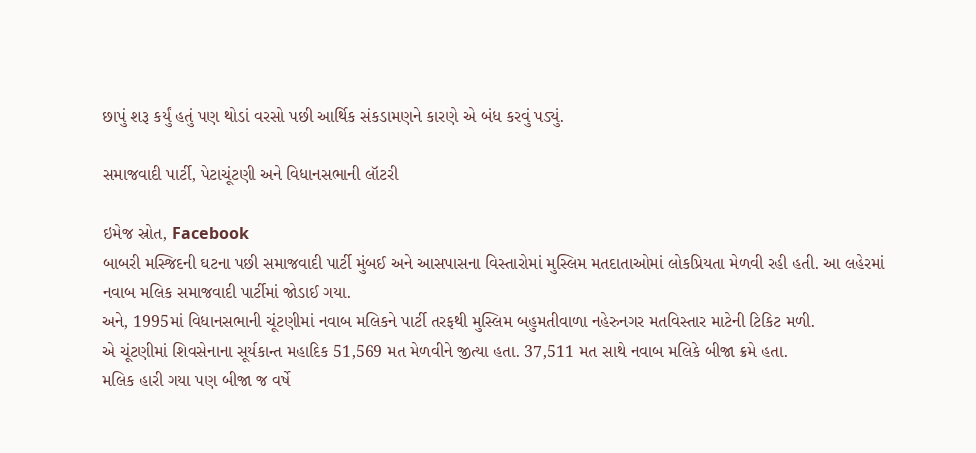છાપું શરૂ કર્યું હતું પણ થોડાં વરસો પછી આર્થિક સંકડામણને કારણે એ બંધ કરવું પડ્યું.

સમાજવાદી પાર્ટી, પેટાચૂંટણી અને વિધાનસભાની લૉટરી

ઇમેજ સ્રોત, Facebook
બાબરી મસ્જિદની ઘટના પછી સમાજવાદી પાર્ટી મુંબઈ અને આસપાસના વિસ્તારોમાં મુસ્લિમ મતદાતાઓમાં લોકપ્રિયતા મેળવી રહી હતી. આ લહેરમાં નવાબ મલિક સમાજવાદી પાર્ટીમાં જોડાઈ ગયા.
અને, 1995માં વિધાનસભાની ચૂંટણીમાં નવાબ મલિકને પાર્ટી તરફથી મુસ્લિમ બહુમતીવાળા નહેરુનગર મતવિસ્તાર માટેની ટિકિટ મળી.
એ ચૂંટણીમાં શિવસેનાના સૂર્યકાન્ત મહાદિક 51,569 મત મેળવીને જીત્યા હતા. 37,511 મત સાથે નવાબ મલિકે બીજા ક્રમે હતા.
મલિક હારી ગયા પણ બીજા જ વર્ષે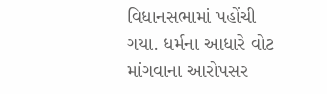વિધાનસભામાં પહોંચી ગયા. ધર્મના આધારે વોટ માંગવાના આરોપસર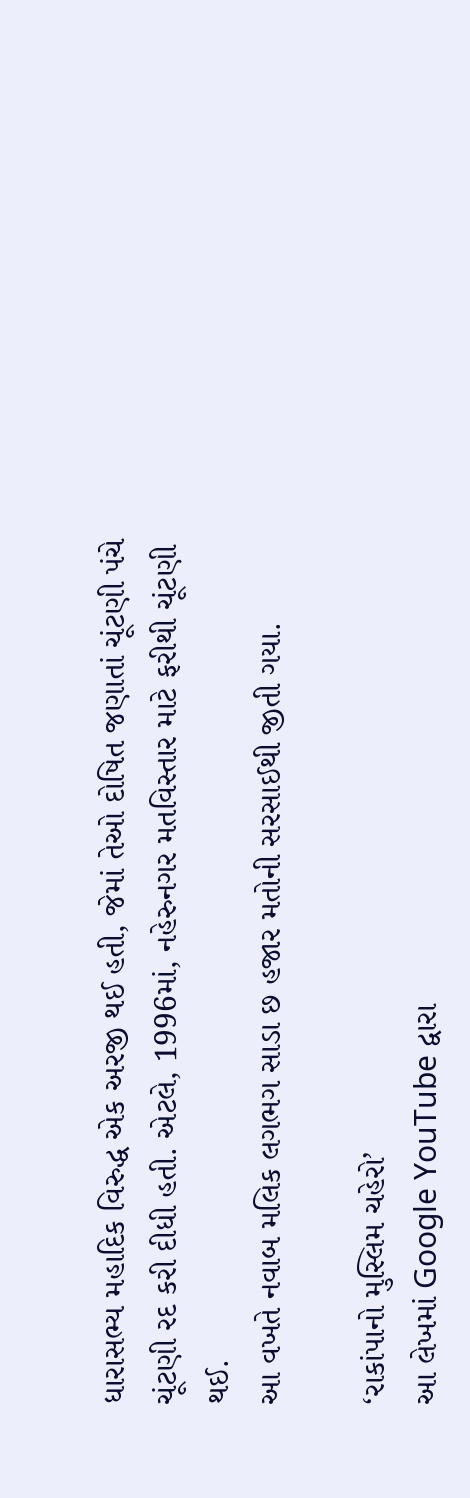ધારાસભ્ય મહાદિક વિરુદ્ધ એક અરજી થઈ હતી, જેમાં તેઓ દોષિત જણાતાં ચૂંટણી પંચે ચૂંટણી રદ કરી દીધી હતી. એટલે, 1996માં, નહેરુનગર મતવિસ્તાર માટે ફરીથી ચૂંટણી થઈ.
આ વખતે નવાબ મલિક લગભગ સાડા છ હજાર મતોની સરસાઈથી જીતી ગયા.

‘રાકાંપાનો મુસ્લિમ ચહેરો’
આ લેખમાં Google YouTube દ્વારા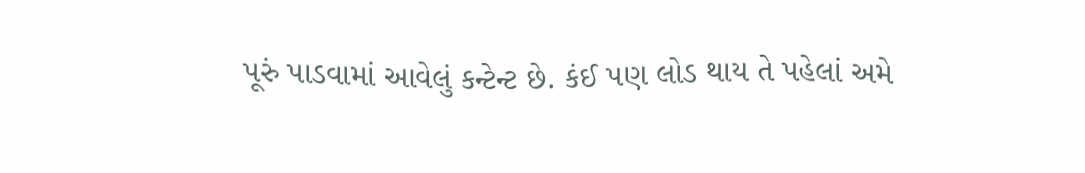પૂરું પાડવામાં આવેલું કન્ટેન્ટ છે. કંઈ પણ લોડ થાય તે પહેલાં અમે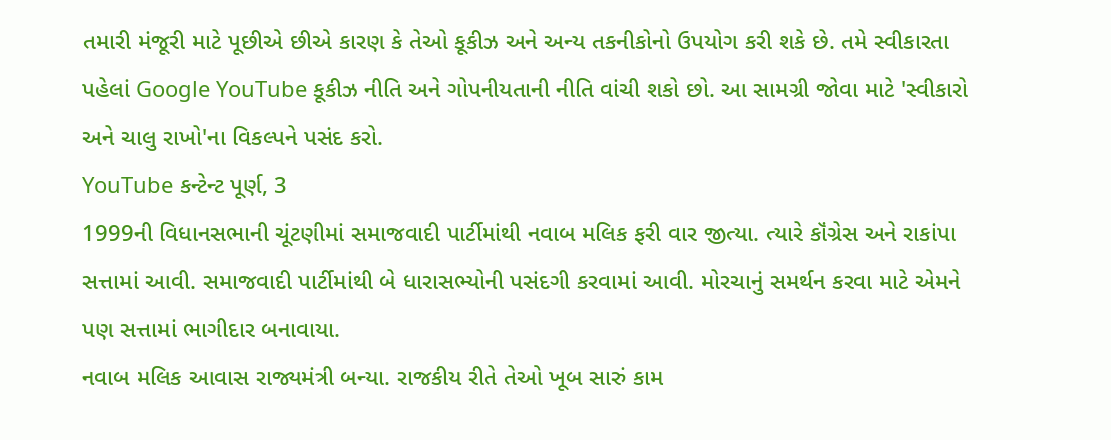તમારી મંજૂરી માટે પૂછીએ છીએ કારણ કે તેઓ કૂકીઝ અને અન્ય તકનીકોનો ઉપયોગ કરી શકે છે. તમે સ્વીકારતા પહેલાં Google YouTube કૂકીઝ નીતિ અને ગોપનીયતાની નીતિ વાંચી શકો છો. આ સામગ્રી જોવા માટે 'સ્વીકારો અને ચાલુ રાખો'ના વિકલ્પને પસંદ કરો.
YouTube કન્ટેન્ટ પૂર્ણ, 3
1999ની વિધાનસભાની ચૂંટણીમાં સમાજવાદી પાર્ટીમાંથી નવાબ મલિક ફરી વાર જીત્યા. ત્યારે કૉંગ્રેસ અને રાકાંપા સત્તામાં આવી. સમાજવાદી પાર્ટીમાંથી બે ધારાસભ્યોની પસંદગી કરવામાં આવી. મોરચાનું સમર્થન કરવા માટે એમને પણ સત્તામાં ભાગીદાર બનાવાયા.
નવાબ મલિક આવાસ રાજ્યમંત્રી બન્યા. રાજકીય રીતે તેઓ ખૂબ સારું કામ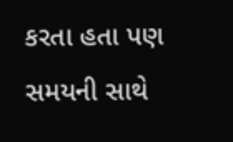કરતા હતા પણ સમયની સાથે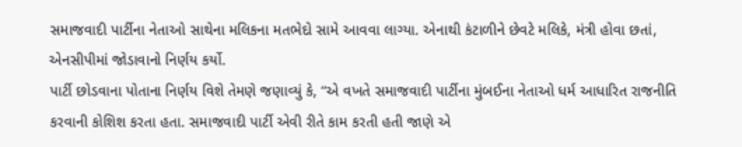સમાજવાદી પાર્ટીના નેતાઓ સાથેના મલિકના મતભેદો સામે આવવા લાગ્યા. એનાથી કંટાળીને છેવટે મલિકે, મંત્રી હોવા છતાં, એનસીપીમાં જોડાવાનો નિર્ણય કર્યો.
પાર્ટી છોડવાના પોતાના નિર્ણય વિશે તેમણે જણાવ્યું કે, “એ વખતે સમાજવાદી પાર્ટીના મુંબઈના નેતાઓ ધર્મ આધારિત રાજનીતિ કરવાની કોશિશ કરતા હતા. સમાજવાદી પાર્ટી એવી રીતે કામ કરતી હતી જાણે એ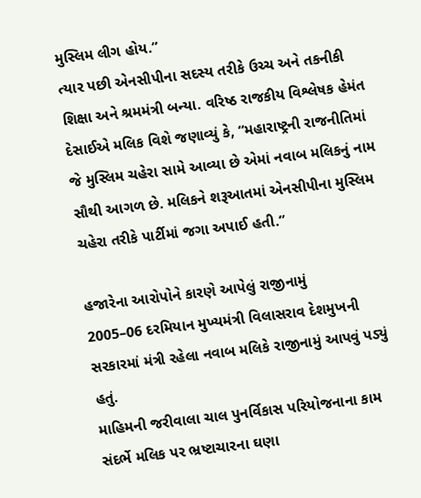મુસ્લિમ લીગ હોય.”
ત્યાર પછી એનસીપીના સદસ્ય તરીકે ઉચ્ચ અને તકનીકી શિક્ષા અને શ્રમમંત્રી બન્યા. વરિષ્ઠ રાજકીય વિશ્લેષક હેમંત દેસાઈએ મલિક વિશે જણાવ્યું કે, “મહારાષ્ટ્રની રાજનીતિમાં જે મુસ્લિમ ચહેરા સામે આવ્યા છે એમાં નવાબ મલિકનું નામ સૌથી આગળ છે. મલિકને શરૂઆતમાં એનસીપીના મુસ્લિમ ચહેરા તરીકે પાર્ટીમાં જગા અપાઈ હતી.”

હજારેના આરોપોને કારણે આપેલું રાજીનામું
2005–06 દરમિયાન મુખ્યમંત્રી વિલાસરાવ દેશમુખની સરકારમાં મંત્રી રહેલા નવાબ મલિકે રાજીનામું આપવું પડ્યું હતું.
માહિમની જરીવાલા ચાલ પુનર્વિકાસ પરિયોજનાના કામ સંદર્ભે મલિક પર ભ્રષ્ટાચારના ઘણા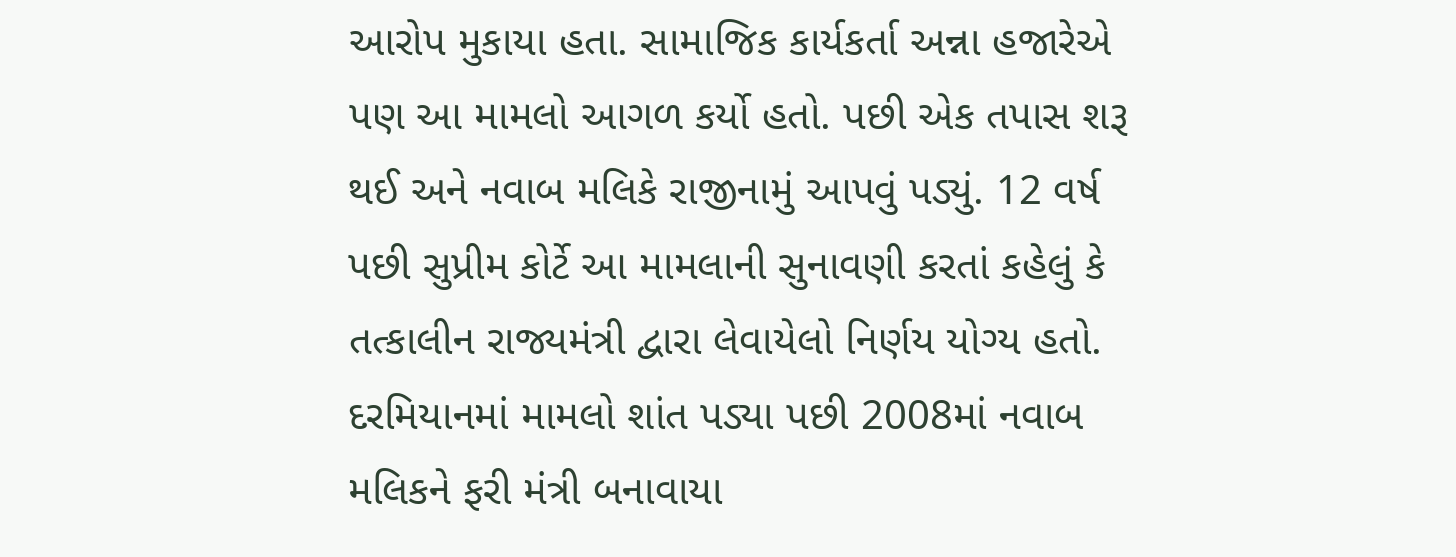આરોપ મુકાયા હતા. સામાજિક કાર્યકર્તા અન્ના હજારેએ પણ આ મામલો આગળ કર્યો હતો. પછી એક તપાસ શરૂ થઈ અને નવાબ મલિકે રાજીનામું આપવું પડ્યું. 12 વર્ષ પછી સુપ્રીમ કોર્ટે આ મામલાની સુનાવણી કરતાં કહેલું કે તત્કાલીન રાજ્યમંત્રી દ્વારા લેવાયેલો નિર્ણય યોગ્ય હતો.
દરમિયાનમાં મામલો શાંત પડ્યા પછી 2008માં નવાબ મલિકને ફરી મંત્રી બનાવાયા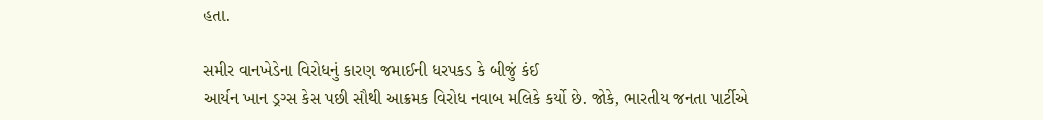હતા.

સમીર વાનખેડેના વિરોધનું કારણ જમાઈની ધરપકડ કે બીજું કંઈ
આર્યન ખાન ડ્રગ્સ કેસ પછી સૌથી આક્રમક વિરોધ નવાબ મલિકે કર્યો છે. જોકે, ભારતીય જનતા પાર્ટીએ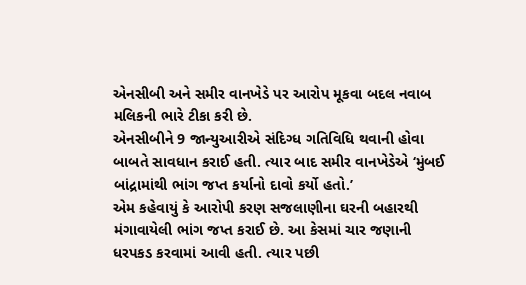એનસીબી અને સમીર વાનખેડે પર આરોપ મૂકવા બદલ નવાબ મલિકની ભારે ટીકા કરી છે.
એનસીબીને 9 જાન્યુઆરીએ સંદિગ્ધ ગતિવિધિ થવાની હોવા બાબતે સાવધાન કરાઈ હતી. ત્યાર બાદ સમીર વાનખેડેએ ‘મુંબઈ બાંદ્રામાંથી ભાંગ જપ્ત કર્યાનો દાવો કર્યો હતો.’
એમ કહેવાયું કે આરોપી કરણ સજલાણીના ઘરની બહારથી મંગાવાયેલી ભાંગ જપ્ત કરાઈ છે. આ કેસમાં ચાર જણાની ધરપકડ કરવામાં આવી હતી. ત્યાર પછી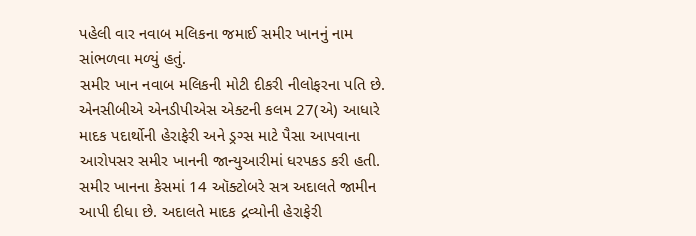પહેલી વાર નવાબ મલિકના જમાઈ સમીર ખાનનું નામ સાંભળવા મળ્યું હતું.
સમીર ખાન નવાબ મલિકની મોટી દીકરી નીલોફરના પતિ છે. એનસીબીએ એનડીપીએસ એક્ટની કલમ 27(એ) આધારે માદક પદાર્થોની હેરાફેરી અને ડ્રગ્સ માટે પૈસા આપવાના આરોપસર સમીર ખાનની જાન્યુઆરીમાં ધરપકડ કરી હતી.
સમીર ખાનના કેસમાં 14 ઑક્ટોબરે સત્ર અદાલતે જામીન આપી દીધા છે. અદાલતે માદક દ્રવ્યોની હેરાફેરી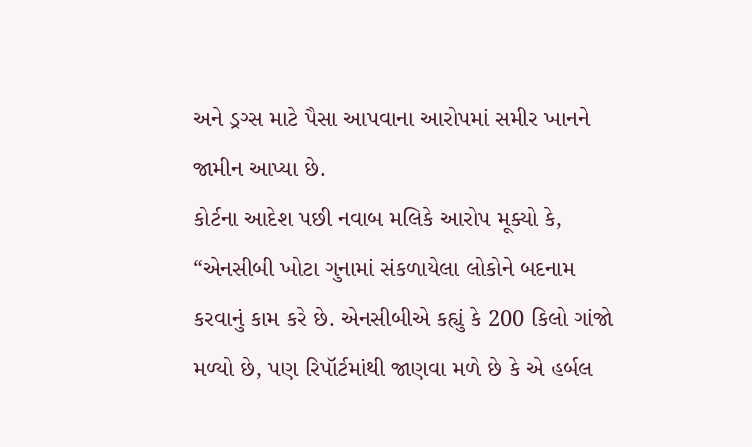અને ડ્રગ્સ માટે પૈસા આપવાના આરોપમાં સમીર ખાનને જામીન આપ્યા છે.
કોર્ટના આદેશ પછી નવાબ મલિકે આરોપ મૂક્યો કે, “એનસીબી ખોટા ગુનામાં સંકળાયેલા લોકોને બદનામ કરવાનું કામ કરે છે. એનસીબીએ કહ્યું કે 200 કિલો ગાંજો મળ્યો છે, પણ રિપૉર્ટમાંથી જાણવા મળે છે કે એ હર્બલ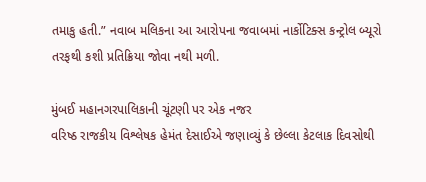તમાકુ હતી.” નવાબ મલિકના આ આરોપના જવાબમાં નાર્કોટિક્સ કન્ટ્રોલ બ્યૂરો તરફથી કશી પ્રતિક્રિયા જોવા નથી મળી.

મુંબઈ મહાનગરપાલિકાની ચૂંટણી પર એક નજર
વરિષ્ઠ રાજકીય વિશ્લેષક હેમંત દેસાઈએ જણાવ્યું કે છેલ્લા કેટલાક દિવસોથી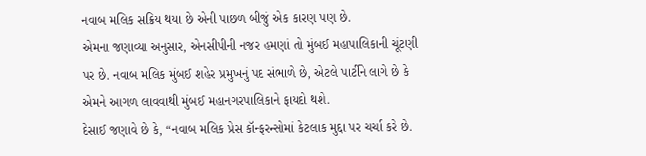નવાબ મલિક સક્રિય થયા છે એની પાછળ બીજું એક કારણ પણ છે.
એમના જણાવ્યા અનુસાર, એનસીપીની નજર હમણાં તો મુંબઈ મહાપાલિકાની ચૂંટણી પર છે. નવાબ મલિક મુંબઈ શહેર પ્રમુખનું પદ સંભાળે છે, એટલે પાર્ટીને લાગે છે કે એમને આગળ લાવવાથી મુંબઈ મહાનગરપાલિકાને ફાયદો થશે.
દેસાઈ જણાવે છે કે, “નવાબ મલિક પ્રેસ કૉન્ફરન્સોમાં કેટલાક મુદ્દા પર ચર્ચા કરે છે.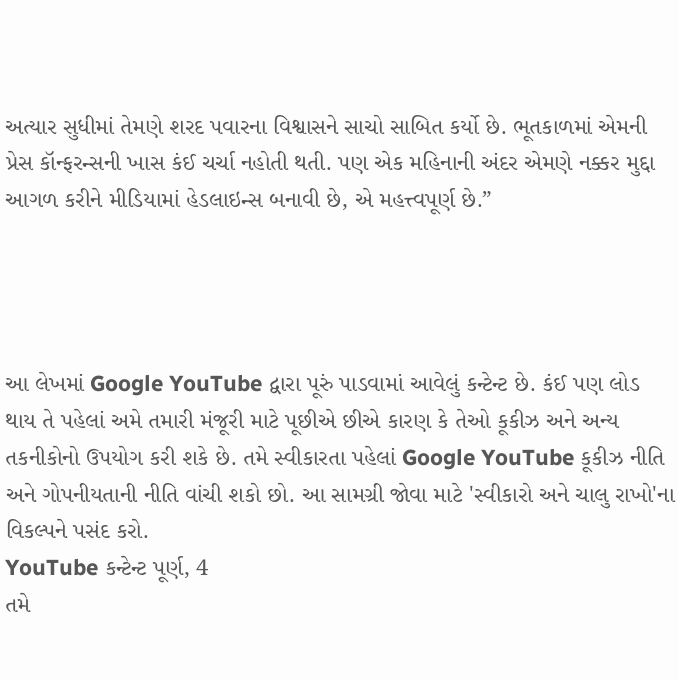અત્યાર સુધીમાં તેમણે શરદ પવારના વિશ્વાસને સાચો સાબિત કર્યો છે. ભૂતકાળમાં એમની પ્રેસ કૉન્ફરન્સની ખાસ કંઈ ચર્ચા નહોતી થતી. પણ એક મહિનાની અંદર એમણે નક્કર મુદ્દા આગળ કરીને મીડિયામાં હેડલાઇન્સ બનાવી છે, એ મહત્ત્વપૂર્ણ છે.”




આ લેખમાં Google YouTube દ્વારા પૂરું પાડવામાં આવેલું કન્ટેન્ટ છે. કંઈ પણ લોડ થાય તે પહેલાં અમે તમારી મંજૂરી માટે પૂછીએ છીએ કારણ કે તેઓ કૂકીઝ અને અન્ય તકનીકોનો ઉપયોગ કરી શકે છે. તમે સ્વીકારતા પહેલાં Google YouTube કૂકીઝ નીતિ અને ગોપનીયતાની નીતિ વાંચી શકો છો. આ સામગ્રી જોવા માટે 'સ્વીકારો અને ચાલુ રાખો'ના વિકલ્પને પસંદ કરો.
YouTube કન્ટેન્ટ પૂર્ણ, 4
તમે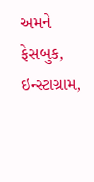અમને ફેસબુક, ઇન્સ્ટાગ્રામ,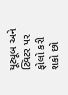યૂટ્યૂબ અને ટ્વિટર પર ફોલો કરી શકો છો